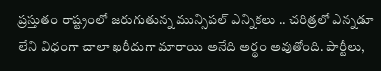ప్రస్తుతం రాష్ట్రంలో జరుగుతున్న మున్సిపల్ ఎన్నికలు .. చరిత్రలో ఎన్నడూ లేని విధంగా చాలా ఖరీదుగా మారాయి అనేది అర్థం అవుతోంది. పార్టీలు,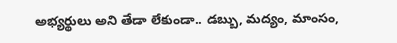అభ్యర్థులు అని తేడా లేకుండా.. డబ్బు, మద్యం, మాంసం,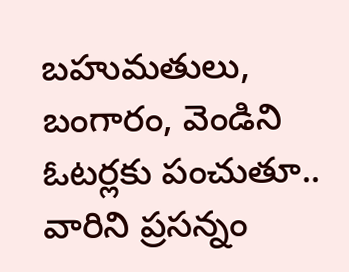బహుమతులు, బంగారం, వెండిని ఓటర్లకు పంచుతూ.. వారిని ప్రసన్నం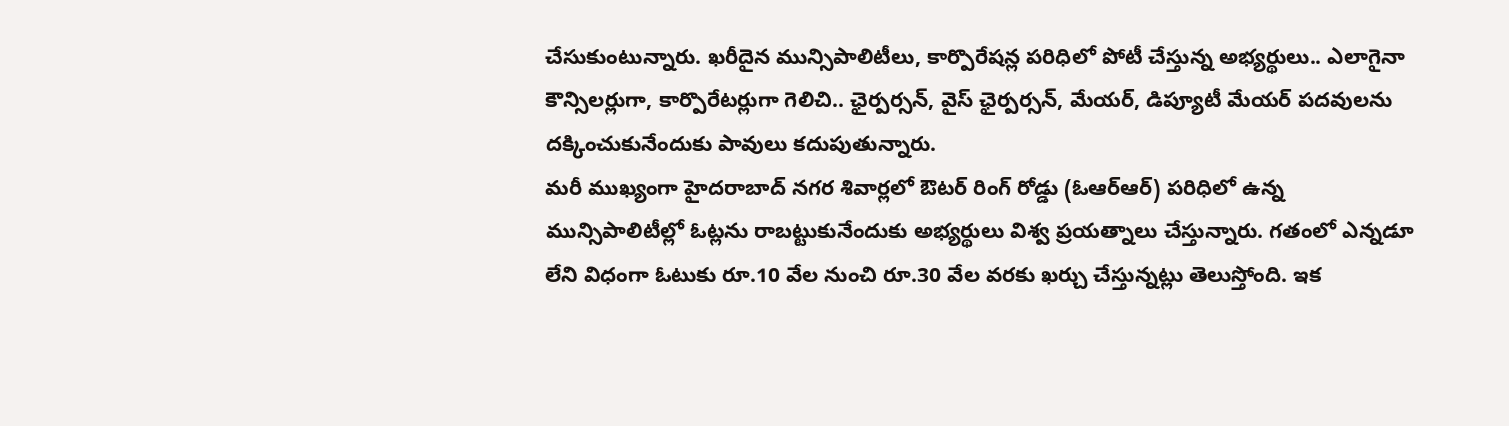చేసుకుంటున్నారు. ఖరీదైన మున్సిపాలిటీలు, కార్పొరేషన్ల పరిధిలో పోటీ చేస్తున్న అభ్యర్థులు.. ఎలాగైనా కౌన్సిలర్లుగా, కార్పొరేటర్లుగా గెలిచి.. ఛైర్పర్సన్, వైస్ ఛైర్పర్సన్, మేయర్, డిప్యూటీ మేయర్ పదవులను దక్కించుకునేందుకు పావులు కదుపుతున్నారు.
మరీ ముఖ్యంగా హైదరాబాద్ నగర శివార్లలో ఔటర్ రింగ్ రోడ్డు (ఓఆర్ఆర్) పరిధిలో ఉన్న మున్సిపాలిటీల్లో ఓట్లను రాబట్టుకునేందుకు అభ్యర్థులు విశ్వ ప్రయత్నాలు చేస్తున్నారు. గతంలో ఎన్నడూ లేని విధంగా ఓటుకు రూ.10 వేల నుంచి రూ.30 వేల వరకు ఖర్చు చేస్తున్నట్లు తెలుస్తోంది. ఇక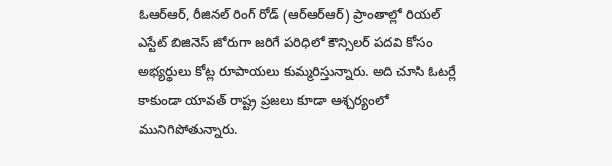ఓఆర్ఆర్, రీజినల్ రింగ్ రోడ్ (ఆర్ఆర్ఆర్) ప్రాంతాల్లో రియల్ ఎస్టేట్ బిజినెస్ జోరుగా జరిగే పరిధిలో కౌన్సిలర్ పదవి కోసం అభ్యర్థులు కోట్ల రూపాయలు కుమ్మరిస్తున్నారు. అది చూసి ఓటర్లే కాకుండా యావత్ రాష్ట్ర ప్రజలు కూడా ఆశ్చర్యంలో మునిగిపోతున్నారు.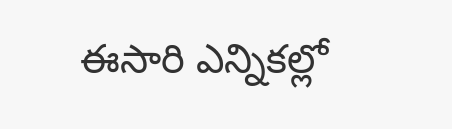ఈసారి ఎన్నికల్లో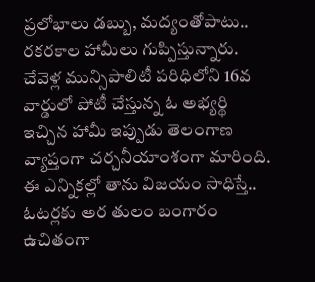ప్రలోభాలు డబ్బు, మద్యంతోపాటు.. రకరకాల హామీలు గుప్పిస్తున్నారు. చేవెళ్ల మున్సిపాలిటీ పరిధిలోని 16వ వార్డులో పోటీ చేస్తున్న ఓ అభ్యర్థి ఇచ్చిన హామీ ఇప్పుడు తెలంగాణ వ్యాప్తంగా చర్చనీయాంశంగా మారింది. ఈ ఎన్నికల్లో తాను విజయం సాధిస్తే.. ఓటర్లకు అర తులం బంగారం ఉచితంగా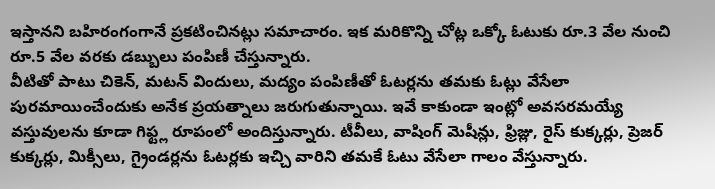ఇస్తానని బహిరంగంగానే ప్రకటించినట్లు సమాచారం. ఇక మరికొన్ని చోట్ల ఒక్కో ఓటుకు రూ.3 వేల నుంచి రూ.5 వేల వరకు డబ్బులు పంపిణీ చేస్తున్నారు.
వీటితో పాటు చికెన్, మటన్ విందులు, మద్యం పంపిణీతో ఓటర్లను తమకు ఓట్లు వేసేలా పురమాయించేందుకు అనేక ప్రయత్నాలు జరుగుతున్నాయి. ఇవే కాకుండా ఇంట్లో అవసరమయ్యే వస్తువులను కూడా గిఫ్ట్ల రూపంలో అందిస్తున్నారు. టీవీలు, వాషింగ్ మెషీన్లు, ఫ్రిజ్లు, రైస్ కుక్కర్లు, ప్రెజర్ కుక్కర్లు, మిక్సీలు, గ్రైండర్లను ఓటర్లకు ఇచ్చి వారిని తమకే ఓటు వేసేలా గాలం వేస్తున్నారు.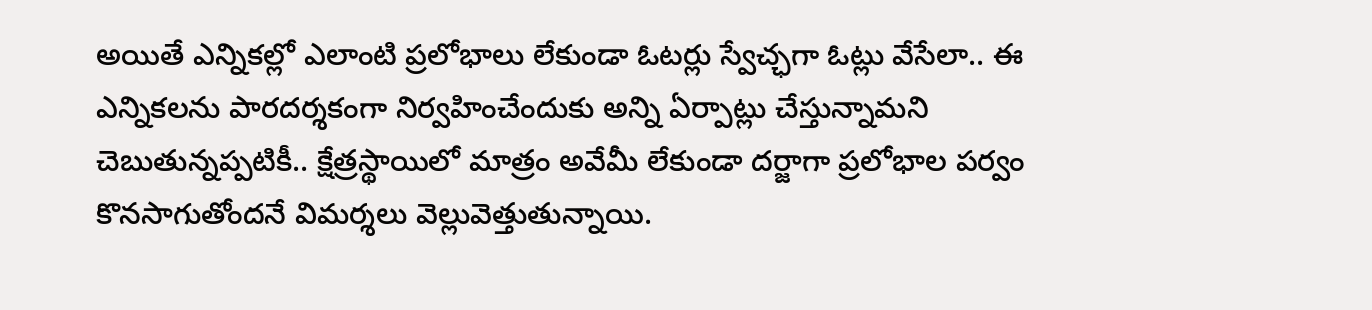అయితే ఎన్నికల్లో ఎలాంటి ప్రలోభాలు లేకుండా ఓటర్లు స్వేచ్ఛగా ఓట్లు వేసేలా.. ఈ ఎన్నికలను పారదర్శకంగా నిర్వహించేందుకు అన్ని ఏర్పాట్లు చేస్తున్నామని చెబుతున్నప్పటికీ.. క్షేత్రస్థాయిలో మాత్రం అవేమీ లేకుండా దర్జాగా ప్రలోభాల పర్వం కొనసాగుతోందనే విమర్శలు వెల్లువెత్తుతున్నాయి.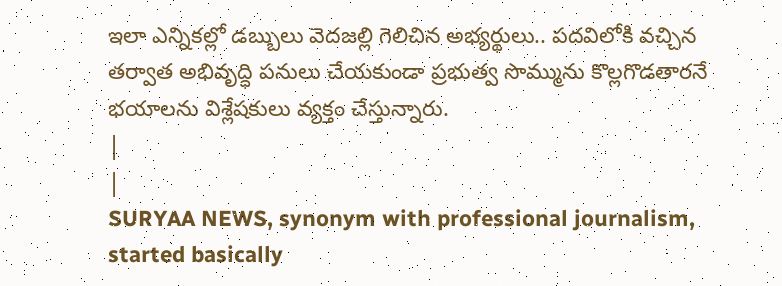ఇలా ఎన్నికల్లో డబ్బులు వెదజల్లి గెలిచిన అభ్యర్థులు.. పదవిలోకి వచ్చిన తర్వాత అభివృద్ధి పనులు చేయకుండా ప్రభుత్వ సొమ్మును కొల్లగొడతారనే భయాలను విశ్లేషకులు వ్యక్తం చేస్తున్నారు.
|
|
SURYAA NEWS, synonym with professional journalism, started basically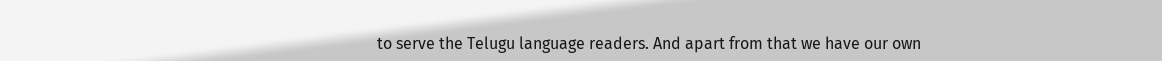to serve the Telugu language readers. And apart from that we have our own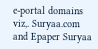e-portal domains viz,. Suryaa.com and Epaper Suryaa